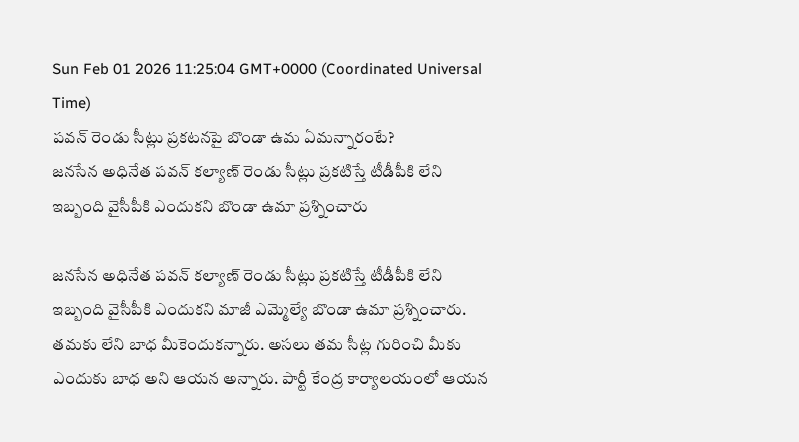Sun Feb 01 2026 11:25:04 GMT+0000 (Coordinated Universal Time)
పవన్ రెండు సీట్లు ప్రకటనపై బొండా ఉమ ఏమన్నారంటే?
జనసేన అధినేత పవన్ కల్యాణ్ రెండు సీట్లు ప్రకటిస్తే టీడీపీకి లేని ఇబ్బంది వైసీపీకి ఎందుకని బొండా ఉమా ప్రశ్నించారు

జనసేన అధినేత పవన్ కల్యాణ్ రెండు సీట్లు ప్రకటిస్తే టీడీపీకి లేని ఇబ్బంది వైసీపీకి ఎందుకని మాజీ ఎమ్మెల్యే బొండా ఉమా ప్రశ్నించారు. తమకు లేని బాధ మీకెందుకన్నారు. అసలు తమ సీట్ల గురించి మీకు ఎందుకు బాధ అని ఆయన అన్నారు. పార్టీ కేంద్ర కార్యాలయంలో ఆయన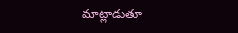మాట్లాడుతూ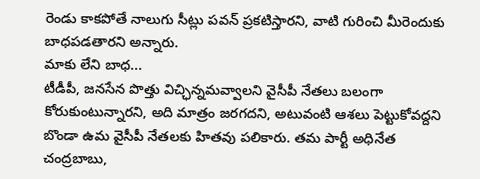రెండు కాకపోతే నాలుగు సీట్లు పవన్ ప్రకటిస్తారని, వాటి గురించి మీరెందుకు బాధపడతారని అన్నారు.
మాకు లేని బాధ...
టీడీపీ, జనసేన పొత్తు విచ్ఛిన్నమవ్వాలని వైసీపీ నేతలు బలంగా కోరుకుంటున్నారని, అది మాత్రం జరగదని, అటువంటి ఆశలు పెట్టుకోవద్దని బొండా ఉమ వైసీపీ నేతలకు హితవు పలికారు. తమ పార్టీ అధినేత చంద్రబాబు,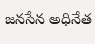జనసేన అధినేత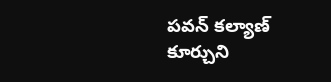పవన్ కల్యాణ్ కూర్చుని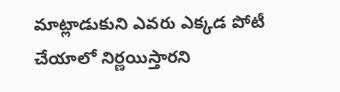మాట్లాడుకుని ఎవరు ఎక్కడ పోటీ చేయాలో నిర్ణయిస్తారని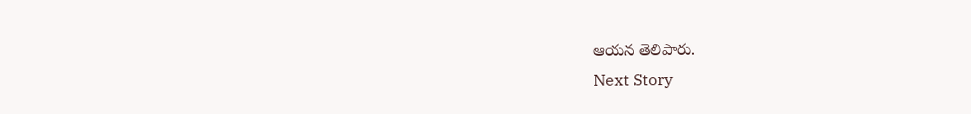ఆయన తెలిపారు.
Next Story